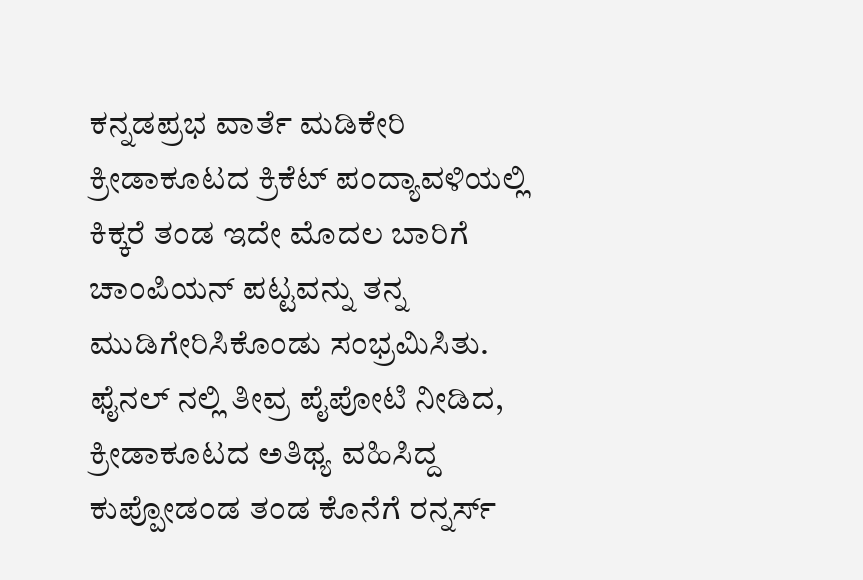ಕನ್ನಡಪ್ರಭ ವಾರ್ತೆ ಮಡಿಕೇರಿ
ಕ್ರೀಡಾಕೂಟದ ಕ್ರಿಕೆಟ್ ಪಂದ್ಯಾವಳಿಯಲ್ಲಿ ಕಿಕ್ಕರೆ ತಂಡ ಇದೇ ಮೊದಲ ಬಾರಿಗೆ ಚಾಂಪಿಯನ್ ಪಟ್ಟವನ್ನು ತನ್ನ ಮುಡಿಗೇರಿಸಿಕೊಂಡು ಸಂಭ್ರಮಿಸಿತು. ಫೈನಲ್ ನಲ್ಲಿ ತೀವ್ರ ಪೈಪೋಟಿ ನೀಡಿದ, ಕ್ರೀಡಾಕೂಟದ ಅತಿಥ್ಯ ವಹಿಸಿದ್ದ ಕುಪ್ಪೋಡಂಡ ತಂಡ ಕೊನೆಗೆ ರನ್ನರ್ಸ್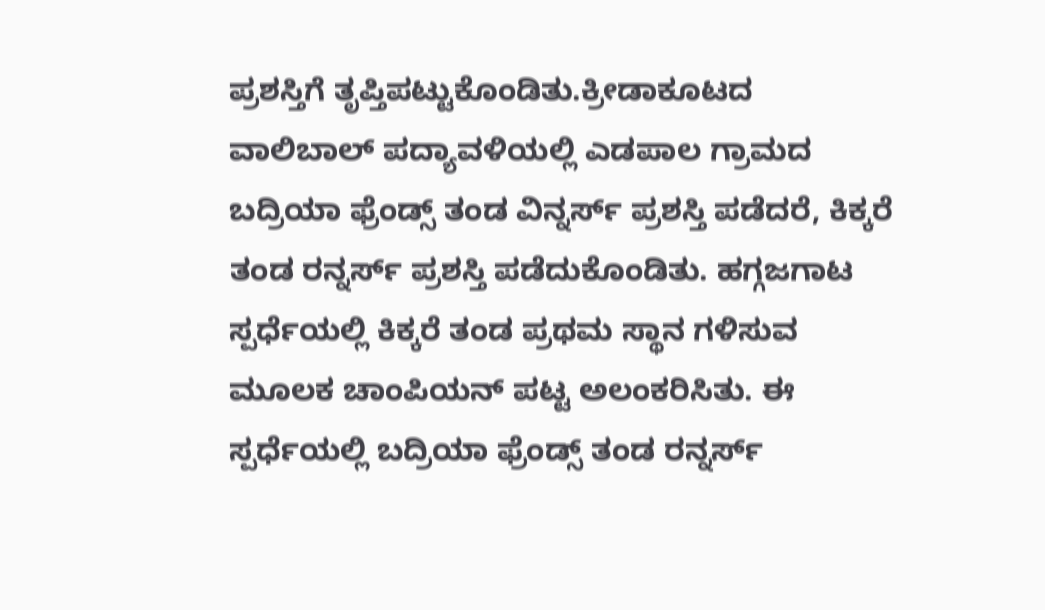ಪ್ರಶಸ್ತಿಗೆ ತೃಪ್ತಿಪಟ್ಟುಕೊಂಡಿತು.ಕ್ರೀಡಾಕೂಟದ ವಾಲಿಬಾಲ್ ಪದ್ಯಾವಳಿಯಲ್ಲಿ ಎಡಪಾಲ ಗ್ರಾಮದ ಬದ್ರಿಯಾ ಫ್ರೆಂಡ್ಸ್ ತಂಡ ವಿನ್ನರ್ಸ್ ಪ್ರಶಸ್ತಿ ಪಡೆದರೆ, ಕಿಕ್ಕರೆ ತಂಡ ರನ್ನರ್ಸ್ ಪ್ರಶಸ್ತಿ ಪಡೆದುಕೊಂಡಿತು. ಹಗ್ಗಜಗಾಟ ಸ್ಪರ್ಧೆಯಲ್ಲಿ ಕಿಕ್ಕರೆ ತಂಡ ಪ್ರಥಮ ಸ್ಥಾನ ಗಳಿಸುವ ಮೂಲಕ ಚಾಂಪಿಯನ್ ಪಟ್ಟ ಅಲಂಕರಿಸಿತು. ಈ ಸ್ಪರ್ಧೆಯಲ್ಲಿ ಬದ್ರಿಯಾ ಫ್ರೆಂಡ್ಸ್ ತಂಡ ರನ್ನರ್ಸ್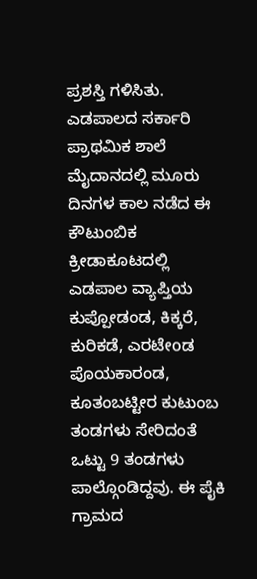ಪ್ರಶಸ್ತಿ ಗಳಿಸಿತು.
ಎಡಪಾಲದ ಸರ್ಕಾರಿ ಪ್ರಾಥಮಿಕ ಶಾಲೆ ಮೈದಾನದಲ್ಲಿ ಮೂರು ದಿನಗಳ ಕಾಲ ನಡೆದ ಈ ಕೌಟುಂಬಿಕ ಕ್ರೀಡಾಕೂಟದಲ್ಲಿ ಎಡಪಾಲ ವ್ಯಾಪ್ತಿಯ ಕುಪ್ಪೋಡಂಡ, ಕಿಕ್ಕರೆ, ಕುರಿಕಡೆ, ಎರಟೇoಡ ಪೊಯಕಾರಂಡ, ಕೂತಂಬಟ್ಟೀರ ಕುಟುಂಬ ತಂಡಗಳು ಸೇರಿದಂತೆ ಒಟ್ಟು 9 ತಂಡಗಳು ಪಾಲ್ಗೊಂಡಿದ್ದವು. ಈ ಪೈಕಿ ಗ್ರಾಮದ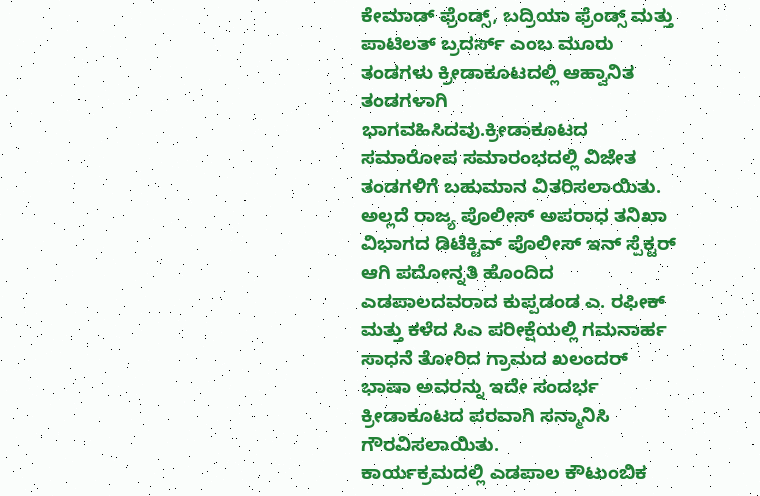ಕೇಮಾಡ್ ಫ್ರೆಂಡ್ಸ್, ಬದ್ರಿಯಾ ಫ್ರೆಂಡ್ಸ್ ಮತ್ತು ಪಾಟಿಲತ್ ಬ್ರದರ್ಸ್ ಎಂಬ ಮೂರು ತಂಡಗಳು ಕ್ರೀಡಾಕೂಟದಲ್ಲಿ ಆಹ್ವಾನಿತ ತಂಡಗಳಾಗಿ ಭಾಗವಹಿಸಿದವು.ಕ್ರೀಡಾಕೂಟದ ಸಮಾರೋಪ ಸಮಾರಂಭದಲ್ಲಿ ವಿಜೇತ ತಂಡಗಳಿಗೆ ಬಹುಮಾನ ವಿತರಿಸಲಾಯಿತು. ಅಲ್ಲದೆ ರಾಜ್ಯ ಪೊಲೀಸ್ ಅಪರಾಧ ತನಿಖಾ ವಿಭಾಗದ ಡಿಟೆಕ್ಟಿವ್ ಪೊಲೀಸ್ ಇನ್ ಸ್ಪೆಕ್ಟರ್ ಆಗಿ ಪದೋನ್ನತಿ ಹೊಂದಿದ ಎಡಪಾಲದವರಾದ ಕುಪ್ಪಡಂಡ ಎ. ರಫೀಕ್ ಮತ್ತು ಕಳೆದ ಸಿಎ ಪರೀಕ್ಷೆಯಲ್ಲಿ ಗಮನಾರ್ಹ ಸಾಧನೆ ತೋರಿದ ಗ್ರಾಮದ ಖಲಂದರ್ ಭಾಷಾ ಅವರನ್ನು ಇದೇ ಸಂದರ್ಭ ಕ್ರೀಡಾಕೂಟದ ಪರವಾಗಿ ಸನ್ಮಾನಿಸಿ ಗೌರವಿಸಲಾಯಿತು.
ಕಾರ್ಯಕ್ರಮದಲ್ಲಿ ಎಡಪಾಲ ಕೌಟುಂಬಿಕ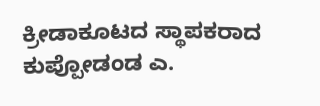ಕ್ರೀಡಾಕೂಟದ ಸ್ಥಾಪಕರಾದ ಕುಪ್ಪೋಡಂಡ ಎ.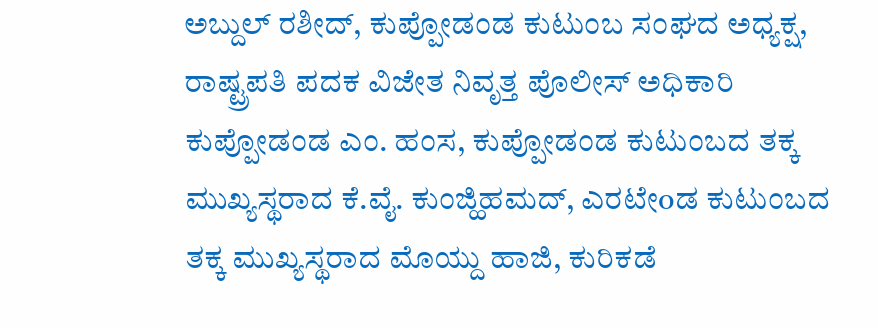ಅಬ್ದುಲ್ ರಶೀದ್, ಕುಪ್ಪೋಡಂಡ ಕುಟುಂಬ ಸಂಘದ ಅಧ್ಯಕ್ಷ, ರಾಷ್ಟ್ರಪತಿ ಪದಕ ವಿಜೇತ ನಿವೃತ್ತ ಪೊಲೀಸ್ ಅಧಿಕಾರಿ ಕುಪ್ಪೋಡಂಡ ಎಂ. ಹಂಸ, ಕುಪ್ಪೋಡಂಡ ಕುಟುಂಬದ ತಕ್ಕ ಮುಖ್ಯಸ್ಥರಾದ ಕೆ.ವೈ. ಕುಂಜ್ಹಿಹಮದ್, ಎರಟೇoಡ ಕುಟುಂಬದ ತಕ್ಕ ಮುಖ್ಯಸ್ಥರಾದ ಮೊಯ್ದು ಹಾಜಿ, ಕುರಿಕಡೆ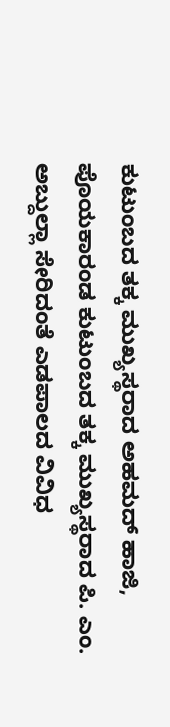ಕುಟುಂಬದ ತಕ್ಕ ಮುಖ್ಯಸ್ಥರಾದ ಅಹಮದ್ ಹಾಜಿ, ಪೊಯಕಾರಂಡ ಕುಟುಂಬದ ತಕ್ಕ ಮುಖ್ಯಸ್ಥರಾದ ಪಿ. ಎಂ. ಅಬ್ದುಲ್ಲಾ ಸೇರಿದಂತೆ ಎಡಪಾಲದ ವಿವಿಧ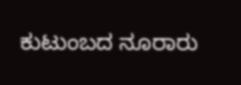ಕುಟುಂಬದ ನೂರಾರು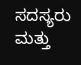ಸದಸ್ಯರು ಮತ್ತು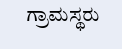ಗ್ರಾಮಸ್ಥರು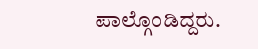ಪಾಲ್ಗೊಂಡಿದ್ದರು.